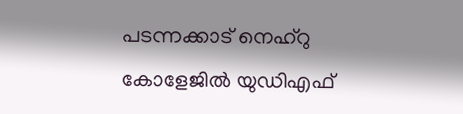പടന്നക്കാട് നെഹ്‌റു കോളേജില്‍ യുഡിഎഫ്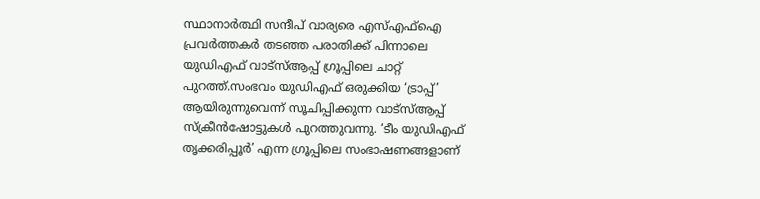സ്ഥാനാർത്ഥി സന്ദീപ് വാര്യരെ എസ്‌എഫ്‌ഐ പ്രവർത്തകർ തടഞ്ഞ പരാതിക്ക് പിന്നാലെ യുഡിഎഫ് വാട്‌സ്‌ആപ്പ് ഗ്രൂപ്പിലെ ചാറ്റ് പുറത്ത്.സംഭവം യുഡിഎഫ് ഒരുക്കിയ ‘ട്രാപ്പ്’ ആയിരുന്നുവെന്ന് സൂചിപ്പിക്കുന്ന വാട്‌സ്‌ആപ്പ് സ്ക്രീൻഷോട്ടുകള്‍ പുറത്തുവന്നു. ‘ടീം യുഡിഎഫ് തൃക്കരിപ്പൂർ’ എന്ന ഗ്രൂപ്പിലെ സംഭാഷണങ്ങളാണ്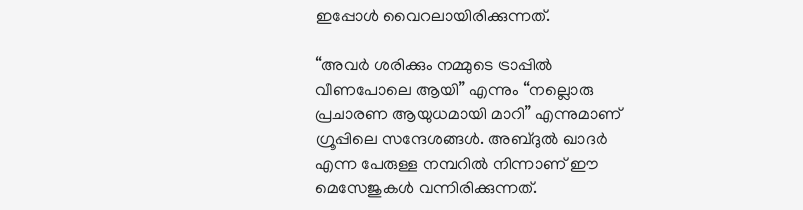ഇപ്പോള്‍ വൈറലായിരിക്കുന്നത്.

“അവർ ശരിക്കും നമ്മുടെ ട്രാപ്പില്‍ വീണപോലെ ആയി” എന്നും “നല്ലൊരു പ്രചാരണ ആയുധമായി മാറി” എന്നുമാണ് ഗ്രൂപ്പിലെ സന്ദേശങ്ങള്‍. അബ്ദുല്‍ ഖാദർ എന്ന പേരുള്ള നമ്പറില്‍ നിന്നാണ് ഈ മെസേജുകള്‍ വന്നിരിക്കുന്നത്.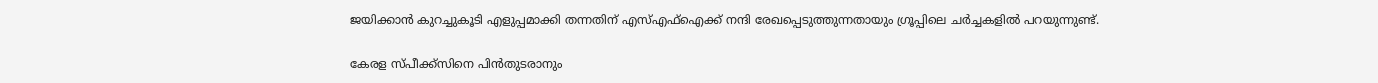ജയിക്കാൻ കുറച്ചുകൂടി എളുപ്പമാക്കി തന്നതിന് എസ്‌എഫ്‌ഐക്ക് നന്ദി രേഖപ്പെടുത്തുന്നതായും ഗ്രൂപ്പിലെ ചർച്ചകളില്‍ പറയുന്നുണ്ട്.

കേരള സ്പീക്ക്സിനെ പിൻതുടരാനും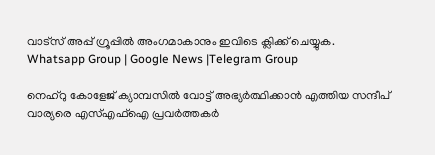വാട്സ് അപ്പ് ഗ്രൂപ്പിൽ അംഗമാകാനും ഇവിടെ ക്ലിക്ക് ചെയ്യുക. Whatsapp Group | Google News |Telegram Group

നെഹ്‌റു കോളേജ് ക്യാമ്പസില്‍ വോട്ട് അഭ്യർത്ഥിക്കാൻ എത്തിയ സന്ദീപ് വാര്യരെ എസ്‌എഫ്‌ഐ പ്രവർത്തകർ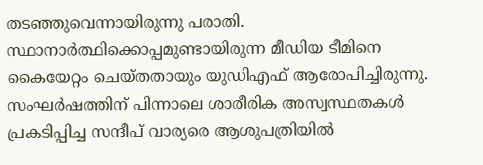തടഞ്ഞുവെന്നായിരുന്നു പരാതി. സ്ഥാനാർത്ഥിക്കൊപ്പമുണ്ടായിരുന്ന മീഡിയ ടീമിനെ കൈയേറ്റം ചെയ്തതായും യുഡിഎഫ് ആരോപിച്ചിരുന്നു. സംഘർഷത്തിന് പിന്നാലെ ശാരീരിക അസ്വസ്ഥതകള്‍ പ്രകടിപ്പിച്ച സന്ദീപ് വാര്യരെ ആശുപത്രിയില്‍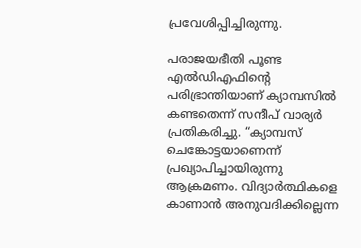പ്രവേശിപ്പിച്ചിരുന്നു.

പരാജയഭീതി പൂണ്ട എല്‍ഡിഎഫിന്റെ പരിഭ്രാന്തിയാണ് ക്യാമ്പസില്‍ കണ്ടതെന്ന് സന്ദീപ് വാര്യർ പ്രതികരിച്ചു. “ക്യാമ്പസ് ചെങ്കോട്ടയാണെന്ന് പ്രഖ്യാപിച്ചായിരുന്നു ആക്രമണം. വിദ്യാർത്ഥികളെ കാണാൻ അനുവദിക്കില്ലെന്ന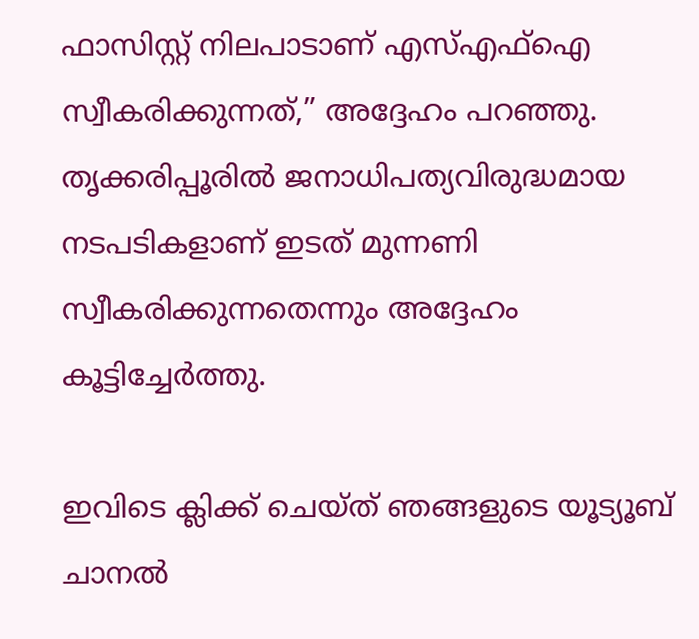ഫാസിസ്റ്റ് നിലപാടാണ് എസ്‌എഫ്‌ഐ സ്വീകരിക്കുന്നത്,” അദ്ദേഹം പറഞ്ഞു. തൃക്കരിപ്പൂരില്‍ ജനാധിപത്യവിരുദ്ധമായ നടപടികളാണ് ഇടത് മുന്നണി സ്വീകരിക്കുന്നതെന്നും അദ്ദേഹം കൂട്ടിച്ചേർത്തു.

ഇവിടെ ക്ലിക്ക് ചെയ്ത് ഞങ്ങളുടെ യൂട്യൂബ് ചാനൽ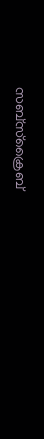സബ്സ്ക്രൈബ്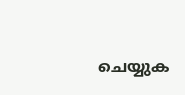ചെയ്യുക